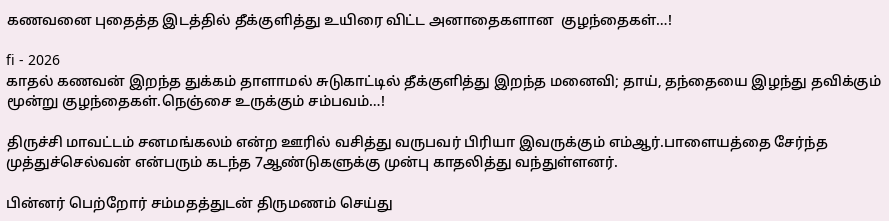கணவனை புதைத்த இடத்தில் தீக்குளித்து உயிரை விட்ட அனாதைகளான  குழந்தைகள்…!

fi - 2026
காதல் கணவன் இறந்த துக்கம் தாளாமல் சுடுகாட்டில் தீக்குளித்து இறந்த மனைவி; தாய், தந்தையை இழந்து தவிக்கும் மூன்று குழந்தைகள்.நெஞ்சை உருக்கும் சம்பவம்…!

திருச்சி மாவட்டம் சனமங்கலம் என்ற ஊரில் வசித்து வருபவர் பிரியா இவருக்கும் எம்ஆர்.பாளையத்தை சேர்ந்த முத்துச்செல்வன் என்பரும் கடந்த 7ஆண்டுகளுக்கு முன்பு காதலித்து வந்துள்ளனர்.

பின்னர் பெற்றோர் சம்மதத்துடன் திருமணம் செய்து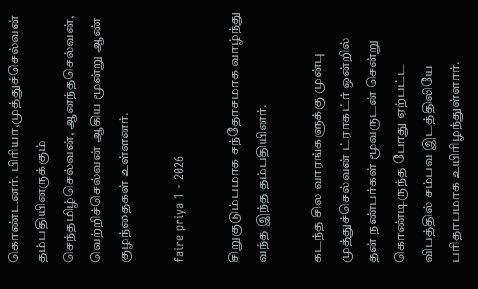கொண்டனர். பிரியா,முத்துச்செல்வன் தம்பதியினருக்கும் செந்தமிழ்செல்வன், ஆனந்தசெல்வன், வெற்றிச்செல்வன் ஆகிய மூன்று ஆண் குழந்தைகள் உள்ளனர்.

faire priya 1 - 2026

சிறுகுடும்பமாக சந்தோசமாக வாழ்ந்து வந்த இந்த தம்பதியினர்.

கடந்த சில வாரங்களுக்கு முன்பு முத்துச்செல்வன் ட்ராகட்ர் ஒன்றில் தன் நண்பர்கள் மூவருடன் சென்று கொண்டிருந்த போது ஏற்பட்ட விபத்தில் சம்பவ இடத்திலியே பரிதாபமாக உயிரிழந்துள்ளார்.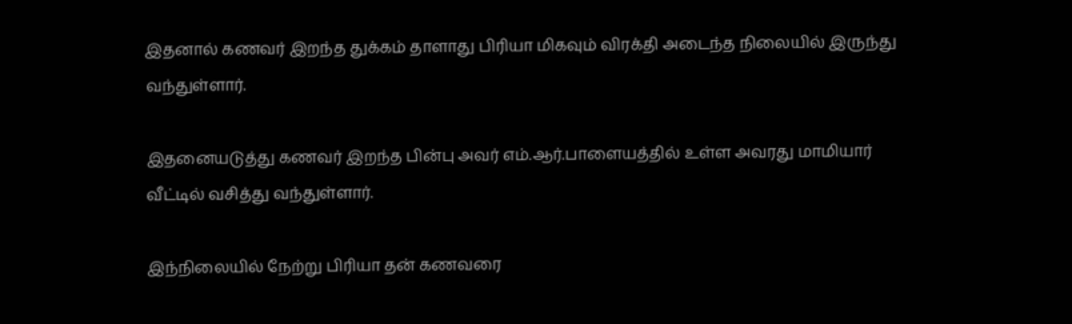இதனால் கணவர் இறந்த துக்கம் தாளாது பிரியா மிகவும் விரக்தி அடைந்த நிலையில் இருந்து வந்துள்ளார்.

இதனையடுத்து கணவர் இறந்த பின்பு அவர் எம்.ஆர்.பாளையத்தில் உள்ள அவரது மாமியார் வீட்டில் வசித்து வந்துள்ளார்.

இந்நிலையில் நேற்று பிரியா தன் கணவரை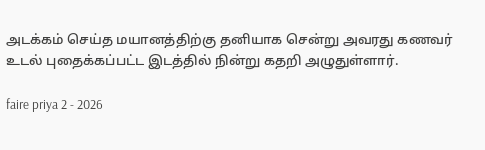அடக்கம் செய்த மயானத்திற்கு தனியாக சென்று அவரது கணவர் உடல் புதைக்கப்பட்ட இடத்தில் நின்று கதறி அழுதுள்ளார்.

faire priya 2 - 2026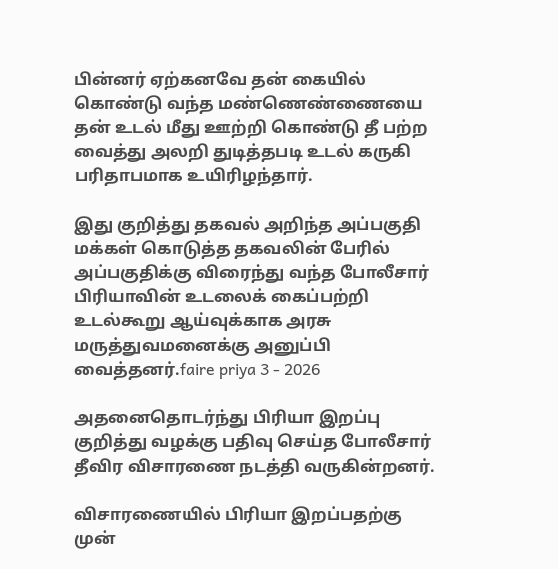பின்னர் ஏற்கனவே தன் கையில் கொண்டு வந்த மண்ணெண்ணையை தன் உடல் மீது ஊற்றி கொண்டு தீ பற்ற வைத்து அலறி துடித்தபடி உடல் கருகி பரிதாபமாக உயிரிழந்தார்.

இது குறித்து தகவல் அறிந்த அப்பகுதி மக்கள் கொடுத்த தகவலின் பேரில் அப்பகுதிக்கு விரைந்து வந்த போலீசார் பிரியாவின் உடலைக் கைப்பற்றி உடல்கூறு ஆய்வுக்காக அரசு மருத்துவமனைக்கு அனுப்பி வைத்தனர்.faire priya 3 - 2026

அதனைதொடர்ந்து பிரியா இறப்பு குறித்து வழக்கு பதிவு செய்த போலீசார் தீவிர விசாரணை நடத்தி வருகின்றனர்.

விசாரணையில் பிரியா இறப்பதற்கு முன்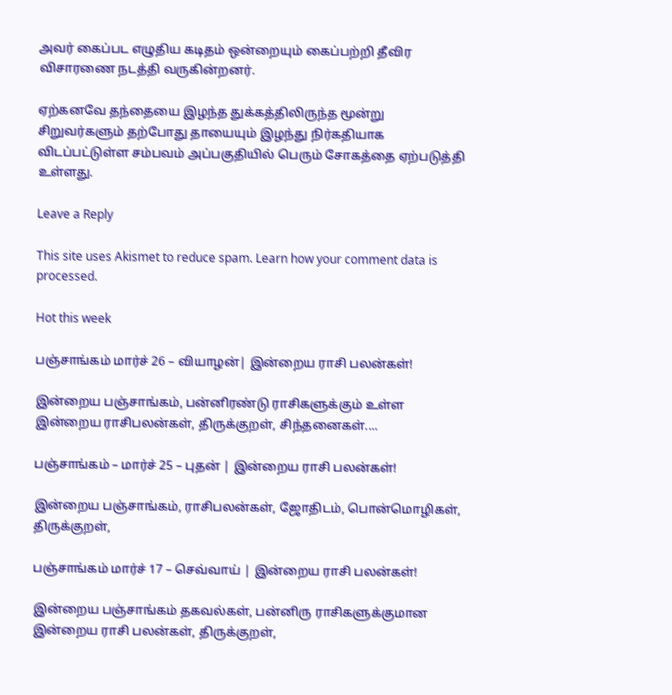அவர் கைப்பட எழுதிய கடிதம் ஒன்றையும் கைப்பற்றி தீவிர விசாரணை நடத்தி வருகின்றனர்.

ஏற்கனவே தந்தையை இழந்த துக்கத்திலிருந்த மூன்று சிறுவர்களும் தற்போது தாயையும் இழந்து நிர்கதியாக விடப்பட்டுள்ள சம்பவம் அப்பகுதியில் பெரும் சோகத்தை ஏற்படுத்தி உள்ளது.

Leave a Reply

This site uses Akismet to reduce spam. Learn how your comment data is processed.

Hot this week

பஞ்சாங்கம் மார்ச் 26 – வியாழன்| இன்றைய ராசி பலன்கள்!

இன்றைய பஞ்சாங்கம், பன்னிரண்டு ராசிகளுக்கும் உள்ள இன்றைய ராசிபலன்கள், திருக்குறள், சிந்தனைகள்....

பஞ்சாங்கம் – மார்ச் 25 – புதன் | இன்றைய ராசி பலன்கள்!

இன்றைய பஞ்சாங்கம், ராசிபலன்கள், ஜோதிடம், பொன்மொழிகள், திருக்குறள்,

பஞ்சாங்கம் மார்ச் 17 – செவ்வாய் | இன்றைய ராசி பலன்கள்!

இன்றைய பஞ்சாங்கம் தகவல்கள், பன்னிரு ராசிகளுக்குமான இன்றைய ராசி பலன்கள், திருக்குறள்,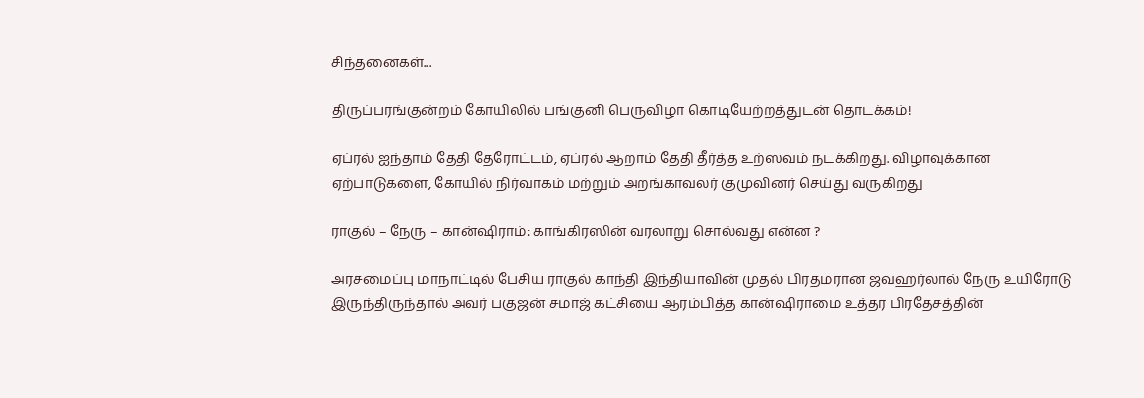சிந்தனைகள்...

திருப்பரங்குன்றம் கோயிலில் பங்குனி பெருவிழா கொடியேற்றத்துடன் தொடக்கம்!

ஏப்ரல் ஐந்தாம் தேதி தேரோட்டம், ஏப்ரல் ஆறாம் தேதி தீர்த்த உற்ஸவம் நடக்கிறது. விழாவுக்கான ஏற்பாடுகளை, கோயில் நிர்வாகம் மற்றும் அறங்காவலர் குமுவினர் செய்து வருகிறது

ராகுல் – நேரு – கான்ஷிராம்: காங்கிரஸின் வரலாறு சொல்வது என்ன ?

அரசமைப்பு மாநாட்டில் பேசிய ராகுல் காந்தி இந்தியாவின் முதல் பிரதமரான ஜவஹர்லால் நேரு உயிரோடு இருந்திருந்தால் அவர் பகுஜன் சமாஜ் கட்சியை ஆரம்பித்த கான்ஷிராமை உத்தர பிரதேசத்தின்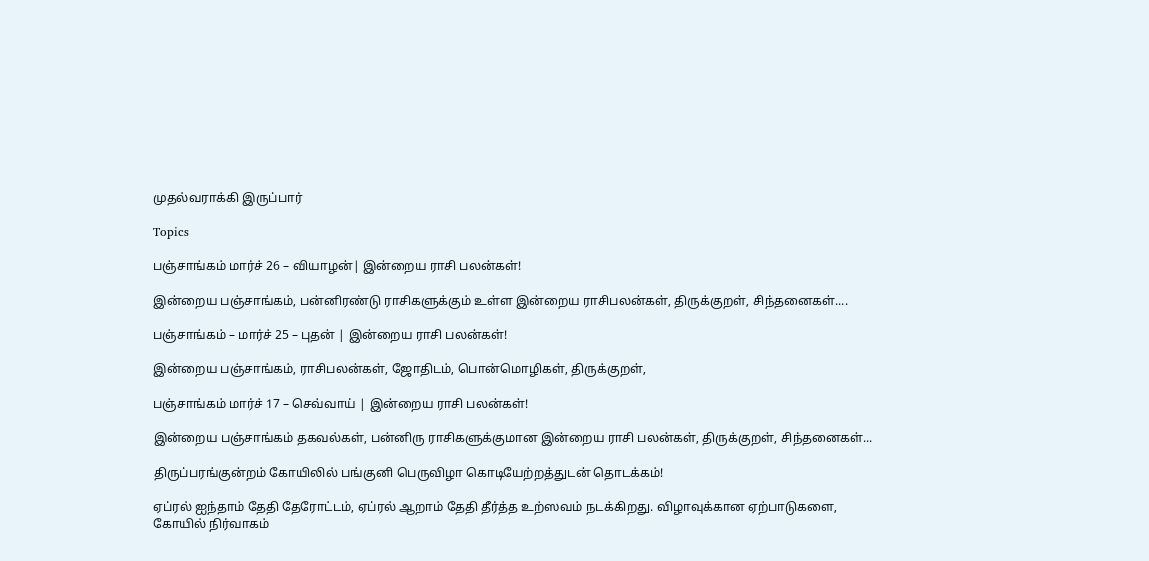முதல்வராக்கி இருப்பார்

Topics

பஞ்சாங்கம் மார்ச் 26 – வியாழன்| இன்றைய ராசி பலன்கள்!

இன்றைய பஞ்சாங்கம், பன்னிரண்டு ராசிகளுக்கும் உள்ள இன்றைய ராசிபலன்கள், திருக்குறள், சிந்தனைகள்....

பஞ்சாங்கம் – மார்ச் 25 – புதன் | இன்றைய ராசி பலன்கள்!

இன்றைய பஞ்சாங்கம், ராசிபலன்கள், ஜோதிடம், பொன்மொழிகள், திருக்குறள்,

பஞ்சாங்கம் மார்ச் 17 – செவ்வாய் | இன்றைய ராசி பலன்கள்!

இன்றைய பஞ்சாங்கம் தகவல்கள், பன்னிரு ராசிகளுக்குமான இன்றைய ராசி பலன்கள், திருக்குறள், சிந்தனைகள்...

திருப்பரங்குன்றம் கோயிலில் பங்குனி பெருவிழா கொடியேற்றத்துடன் தொடக்கம்!

ஏப்ரல் ஐந்தாம் தேதி தேரோட்டம், ஏப்ரல் ஆறாம் தேதி தீர்த்த உற்ஸவம் நடக்கிறது. விழாவுக்கான ஏற்பாடுகளை, கோயில் நிர்வாகம்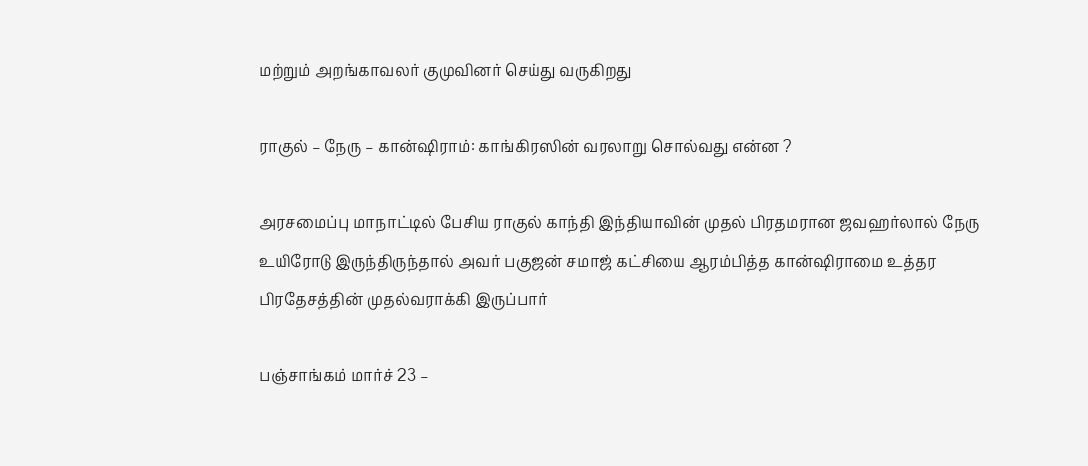மற்றும் அறங்காவலர் குமுவினர் செய்து வருகிறது

ராகுல் – நேரு – கான்ஷிராம்: காங்கிரஸின் வரலாறு சொல்வது என்ன ?

அரசமைப்பு மாநாட்டில் பேசிய ராகுல் காந்தி இந்தியாவின் முதல் பிரதமரான ஜவஹர்லால் நேரு உயிரோடு இருந்திருந்தால் அவர் பகுஜன் சமாஜ் கட்சியை ஆரம்பித்த கான்ஷிராமை உத்தர பிரதேசத்தின் முதல்வராக்கி இருப்பார்

பஞ்சாங்கம் மார்ச் 23 –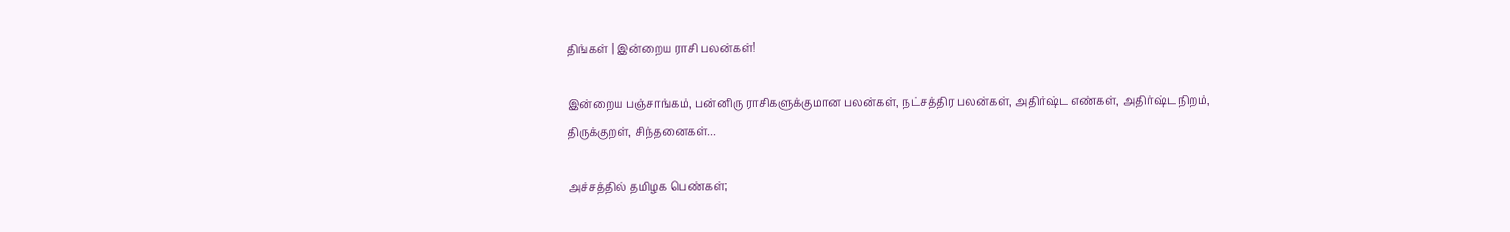திங்கள் | இன்றைய ராசி பலன்கள்!

இன்றைய பஞ்சாங்கம், பன்னிரு ராசிகளுக்குமான பலன்கள், நட்சத்திர பலன்கள், அதிர்ஷ்ட எண்கள், அதிர்ஷ்ட நிறம், திருக்குறள், சிந்தனைகள்...

அச்சத்தில் தமிழக பெண்கள்;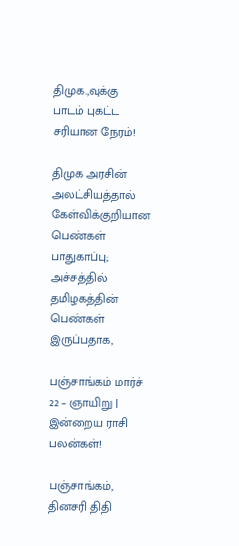திமுக.,வுக்கு பாடம் புகட்ட சரியான நேரம்!

திமுக அரசின் அலட்சியத்தால் கேள்விக்குறியான பெண்கள் பாதுகாப்பு; அச்சத்தில் தமிழகத்தின் பெண்கள் இருப்பதாக,

பஞ்சாங்கம் மார்ச் 22 – ஞாயிறு | இன்றைய ராசி பலன்கள்!

பஞ்சாங்கம், தினசரி திதி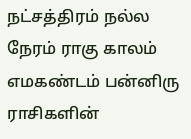நட்சத்திரம் நல்ல நேரம் ராகு காலம் எமகண்டம் பன்னிரு ராசிகளின்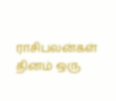ராசிபலன்கள் தினம் ஒரு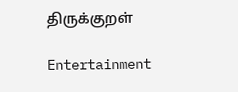திருக்குறள்

Entertainment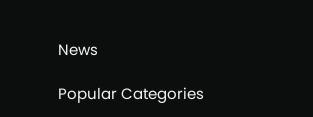News

Popular Categories